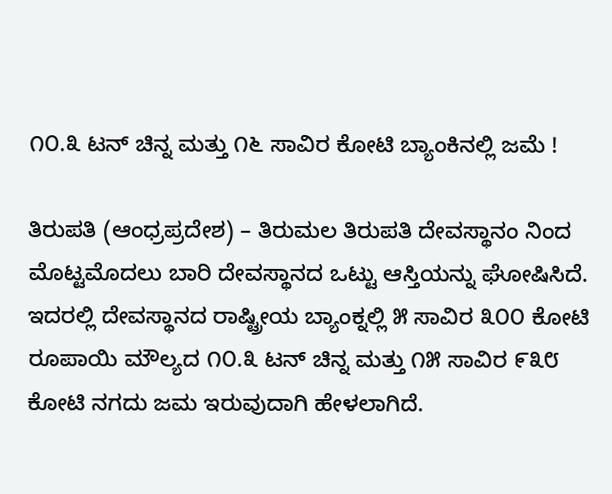೧೦.೩ ಟನ್ ಚಿನ್ನ ಮತ್ತು ೧೬ ಸಾವಿರ ಕೋಟಿ ಬ್ಯಾಂಕಿನಲ್ಲಿ ಜಮೆ !

ತಿರುಪತಿ (ಆಂಧ್ರಪ್ರದೇಶ) – ತಿರುಮಲ ತಿರುಪತಿ ದೇವಸ್ಥಾನಂ ನಿಂದ ಮೊಟ್ಟಮೊದಲು ಬಾರಿ ದೇವಸ್ಥಾನದ ಒಟ್ಟು ಆಸ್ತಿಯನ್ನು ಘೋಷಿಸಿದೆ. ಇದರಲ್ಲಿ ದೇವಸ್ಥಾನದ ರಾಷ್ಟ್ರೀಯ ಬ್ಯಾಂಕ್ನಲ್ಲಿ ೫ ಸಾವಿರ ೩೦೦ ಕೋಟಿ ರೂಪಾಯಿ ಮೌಲ್ಯದ ೧೦.೩ ಟನ್ ಚಿನ್ನ ಮತ್ತು ೧೫ ಸಾವಿರ ೯೩೮ ಕೋಟಿ ನಗದು ಜಮ ಇರುವುದಾಗಿ ಹೇಳಲಾಗಿದೆ.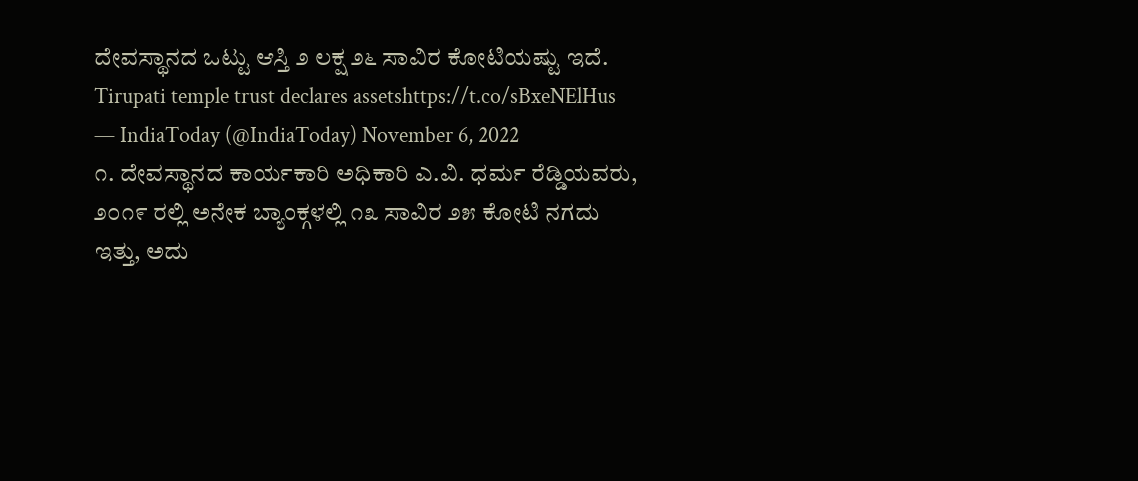ದೇವಸ್ಥಾನದ ಒಟ್ಟು ಆಸ್ತಿ ೨ ಲಕ್ಷ ೨೬ ಸಾವಿರ ಕೋಟಿಯಷ್ಟು ಇದೆ.
Tirupati temple trust declares assetshttps://t.co/sBxeNElHus
— IndiaToday (@IndiaToday) November 6, 2022
೧. ದೇವಸ್ಥಾನದ ಕಾರ್ಯಕಾರಿ ಅಧಿಕಾರಿ ಎ.ವಿ. ಧರ್ಮ ರೆಡ್ಡಿಯವರು, ೨೦೧೯ ರಲ್ಲಿ ಅನೇಕ ಬ್ಯಾಂಕ್ಗಳಲ್ಲಿ ೧೩ ಸಾವಿರ ೨೫ ಕೋಟಿ ನಗದು ಇತ್ತು, ಅದು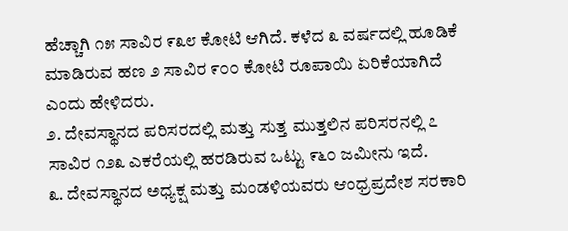ಹೆಚ್ಚಾಗಿ ೧೫ ಸಾವಿರ ೯೩೮ ಕೋಟಿ ಆಗಿದೆ. ಕಳೆದ ೩ ವರ್ಷದಲ್ಲಿ ಹೂಡಿಕೆ ಮಾಡಿರುವ ಹಣ ೨ ಸಾವಿರ ೯೦೦ ಕೋಟಿ ರೂಪಾಯಿ ಏರಿಕೆಯಾಗಿದೆ ಎಂದು ಹೇಳಿದರು.
೨. ದೇವಸ್ಥಾನದ ಪರಿಸರದಲ್ಲಿ ಮತ್ತು ಸುತ್ತ ಮುತ್ತಲಿನ ಪರಿಸರನಲ್ಲಿ ೭ ಸಾವಿರ ೧೨೩ ಎಕರೆಯಲ್ಲಿ ಹರಡಿರುವ ಒಟ್ಟು ೯೬೦ ಜಮೀನು ಇದೆ.
೩. ದೇವಸ್ಥಾನದ ಅಧ್ಯಕ್ಷ ಮತ್ತು ಮಂಡಳಿಯವರು ಆಂಧ್ರಪ್ರದೇಶ ಸರಕಾರಿ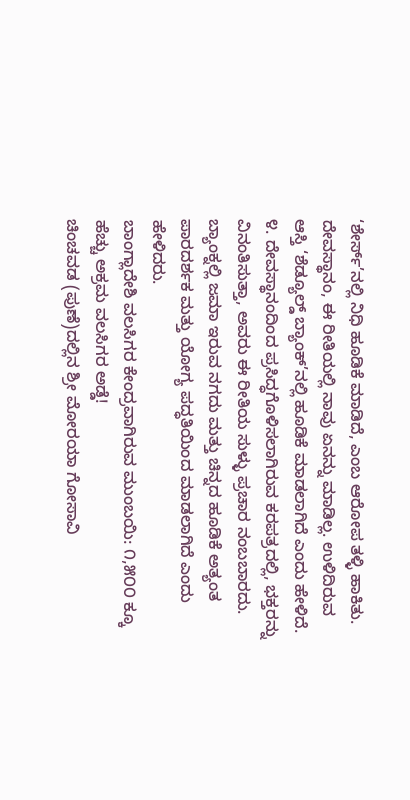‘ಶೇರ್ಸ್’ನಲ್ಲಿ ನಿಧಿ ಹೂಡಿಕೆ ಮಾಡಿದೆ, ಎಂಬ ಆರೋಪ ತಳ್ಳಿ ಹಾಕಿತು. ದೇವಸ್ಥಾನಂ, ಈ ರೀತಿಯಲ್ಲಿ ನಾವು ಏನನ್ನು ಮಾಡಿಲ್ಲ. ಉಳಿದಿರುವ ಆಸ್ತಿ ‘ಶೆಡ್ಯೂಲ್ಡ್ ಬ್ಯಾಂಕ್’ನಲ್ಲಿ ಹೂಡಿಕೆ ಮಾಡಲಾಗಿದೆ ಎಂದು ಹೇಳಿದೆ.
೪. ದೇವಸ್ಥಾನಂದಿಂದ ಪ್ರಸಿದ್ಧಗೊಳಿಸಲಾಗಿರುವ ಕರಪತ್ರದಲ್ಲಿ, ಭಕ್ತರನ್ನು ವಿನಂತಿಸುತ್ತಾ, ಅವರು ಈ ರೀತಿಯ ಸುಳ್ಳು ಪ್ರಚಾರ ನಂಬಬಾರದು. ಬ್ಯಾಂಕ್ನಲ್ಲಿ ಜಮಾ ಇರುವ ನಗದು ಮತ್ತು ಚಿನ್ನದ ಹೂಡಿಕೆ ಅತ್ಯಂತ ಪಾರದರ್ಶಕ ಮತ್ತು ಯೋಗ್ಯ ಪದ್ಧತಿಯಿಂದ ಮಾಡಲಾಗಿದೆ ಎಂದು ಹೇಳಿದರು.
ಬಾಂಗ್ಲಾದೇಶಿ ವಲಸಿಗರ ಕೇಂದ್ರವಾಗಿರುವ ಮುಂಬಯಿ: ೧,೫೦೦ ಕ್ಕೂ ಹೆಚ್ಚು ಅಕ್ರಮ ವಲಸಿಗರ ಅಡ್ಡೆ!
ಚಿಂಚವಡ (ಪುಣೆ)ದಲ್ಲಿನ ಶ್ರೀ ಮೋರಯಾ ಗೋಸಾವಿ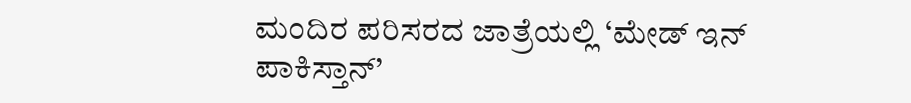ಮಂದಿರ ಪರಿಸರದ ಜಾತ್ರೆಯಲ್ಲಿ ‘ಮೇಡ್ ಇನ್ ಪಾಕಿಸ್ತಾನ್’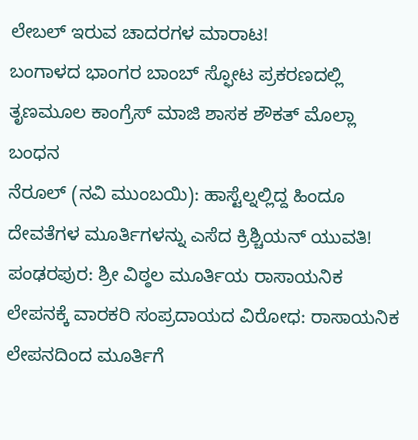ಲೇಬಲ್ ಇರುವ ಚಾದರಗಳ ಮಾರಾಟ!
ಬಂಗಾಳದ ಭಾಂಗರ ಬಾಂಬ್ ಸ್ಫೋಟ ಪ್ರಕರಣದಲ್ಲಿ ತೃಣಮೂಲ ಕಾಂಗ್ರೆಸ್ ಮಾಜಿ ಶಾಸಕ ಶೌಕತ್ ಮೊಲ್ಲಾ ಬಂಧನ
ನೆರೂಲ್ (ನವಿ ಮುಂಬಯಿ): ಹಾಸ್ಟೆಲ್ನಲ್ಲಿದ್ದ ಹಿಂದೂ ದೇವತೆಗಳ ಮೂರ್ತಿಗಳನ್ನು ಎಸೆದ ಕ್ರಿಶ್ಚಿಯನ್ ಯುವತಿ!
ಪಂಢರಪುರ: ಶ್ರೀ ವಿಠ್ಠಲ ಮೂರ್ತಿಯ ರಾಸಾಯನಿಕ ಲೇಪನಕ್ಕೆ ವಾರಕರಿ ಸಂಪ್ರದಾಯದ ವಿರೋಧ: ರಾಸಾಯನಿಕ ಲೇಪನದಿಂದ ಮೂರ್ತಿಗೆ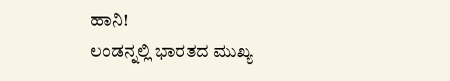ಹಾನಿ!
ಲಂಡನ್ನಲ್ಲಿ ಭಾರತದ ಮುಖ್ಯ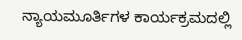ನ್ಯಾಯಮೂರ್ತಿಗಳ ಕಾರ್ಯಕ್ರಮದಲ್ಲಿ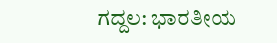ಗದ್ದಲ: ಭಾರತೀಯ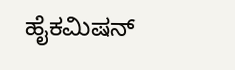ಹೈಕಮಿಷನ್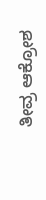ತೀವ್ರ ಆಕ್ರೋಶ